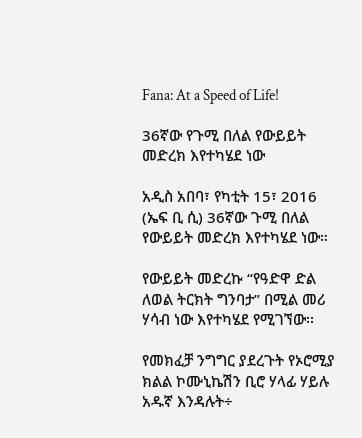Fana: At a Speed of Life!

36ኛው የጉሚ በለል የውይይት መድረክ እየተካሄደ ነው

አዲስ አበባ፣ የካቲት 15፣ 2016 (ኤፍ ቢ ሲ) 36ኛው ጉሚ በለል የውይይት መድረክ እየተካሄደ ነው።

የውይይት መድረኩ “የዓድዋ ድል ለወል ትርክት ግንባታ” በሚል መሪ ሃሳብ ነው እየተካሄደ የሚገኘው፡፡

የመክፈቻ ንግግር ያደረጉት የኦሮሚያ ክልል ኮሙኒኬሽን ቢሮ ሃላፊ ሃይሉ አዱኛ እንዳሉት÷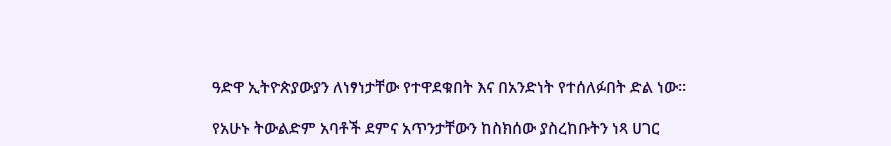ዓድዋ ኢትዮጵያውያን ለነፃነታቸው የተዋደቁበት እና በአንድነት የተሰለፉበት ድል ነው፡፡

የአሁኑ ትውልድም አባቶች ደምና አጥንታቸውን ከስክሰው ያስረከቡትን ነጻ ሀገር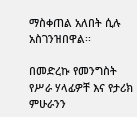ማስቀጠል አለበት ሲሉ አስገንዝበዋል፡፡

በመድረኩ የመንግስት የሥራ ሃላፊዎቸ እና የታሪክ ምሁራንን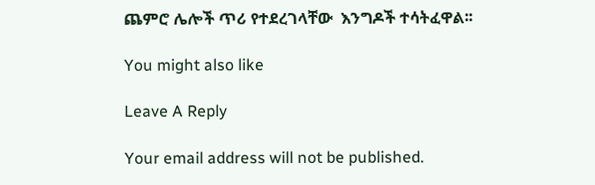ጨምሮ ሌሎች ጥሪ የተደረገላቸው  እንግዶች ተሳትፈዋል፡፡

You might also like

Leave A Reply

Your email address will not be published.